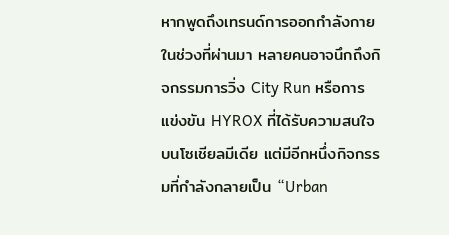หากพูดถึงเทรนด์การออกกำลังกายในช่วงที่ผ่านมา หลายคนอาจนึกถึงกิจกรรมการวิ่ง City Run หรือการแข่งขัน HYROX ที่ได้รับความสนใจบนโซเชียลมีเดีย แต่มีอีกหนึ่งกิจกรรมที่กำลังกลายเป็น “Urban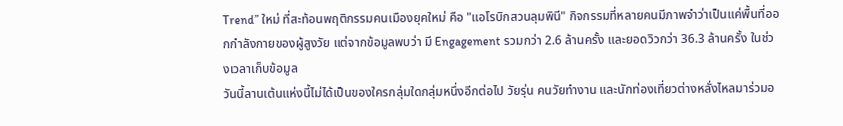Trend” ใหม่ ที่สะท้อนพฤติกรรมคนเมืองยุคใหม่ คือ "แอโรบิกสวนลุมพินี" กิจกรรมที่หลายคนมีภาพจำว่าเป็นแค่พื้นที่ออกกำลังกายของผู้สูงวัย แต่จากข้อมูลพบว่า มี Engagement รวมกว่า 2.6 ล้านครั้ง และยอดวิวกว่า 36.3 ล้านครั้ง ในช่วงเวลาเก็บข้อมูล
วันนี้ลานเต้นแห่งนี้ไม่ได้เป็นของใครกลุ่มใดกลุ่มหนึ่งอีกต่อไป วัยรุ่น คนวัยทำงาน และนักท่องเที่ยวต่างหลั่งไหลมาร่วมอ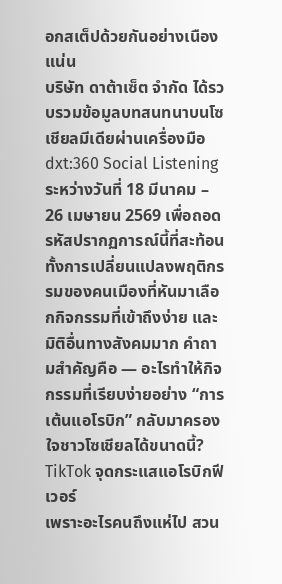อกสเต็ปด้วยกันอย่างเนืองแน่น
บริษัท ดาต้าเซ็ต จำกัด ได้รวบรวมข้อมูลบทสนทนาบนโซเชียลมีเดียผ่านเครื่องมือ dxt:360 Social Listening ระหว่างวันที่ 18 มีนาคม – 26 เมษายน 2569 เพื่อถอดรหัสปรากฏการณ์นี้ที่สะท้อนทั้งการเปลี่ยนแปลงพฤติกรรมของคนเมืองที่หันมาเลือกกิจกรรมที่เข้าถึงง่าย และมิติอื่นทางสังคมมาก คำถามสำคัญคือ — อะไรทำให้กิจกรรมที่เรียบง่ายอย่าง “การเต้นแอโรบิก” กลับมาครองใจชาวโซเชียลได้ขนาดนี้?
TikTok จุดกระแสแอโรบิกฟีเวอร์
เพราะอะไรคนถึงแห่ไป สวน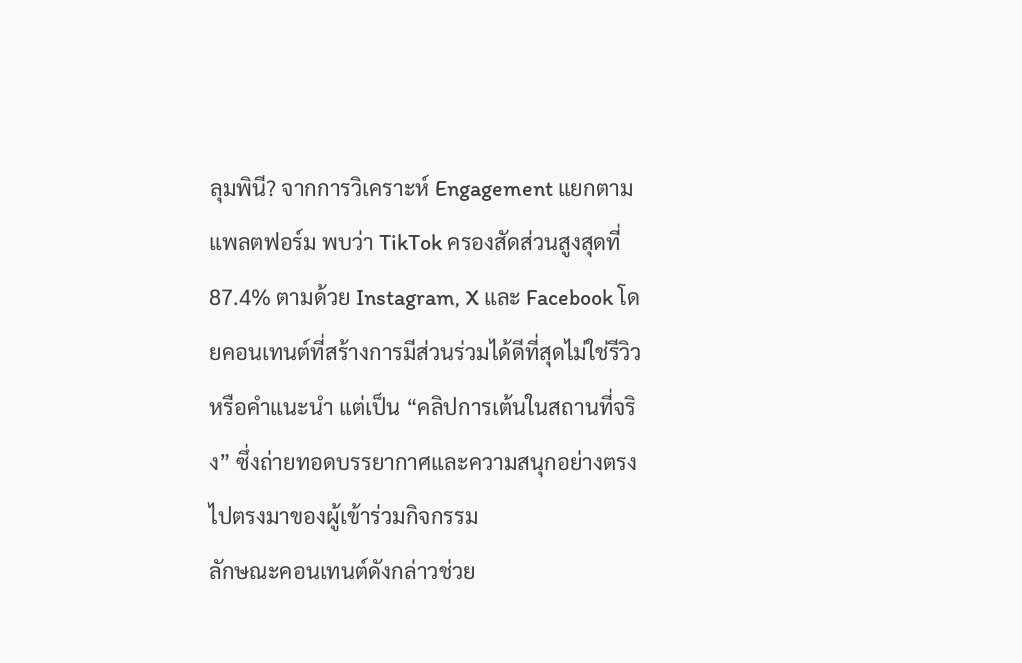ลุมพินี? จากการวิเคราะห์ Engagement แยกตามแพลตฟอร์ม พบว่า TikTok ครองสัดส่วนสูงสุดที่ 87.4% ตามด้วย Instagram, X และ Facebook โดยคอนเทนต์ที่สร้างการมีส่วนร่วมได้ดีที่สุดไม่ใช่รีวิวหรือคำแนะนำ แต่เป็น “คลิปการเต้นในสถานที่จริง” ซึ่งถ่ายทอดบรรยากาศและความสนุกอย่างตรงไปตรงมาของผู้เข้าร่วมกิจกรรม
ลักษณะคอนเทนต์ดังกล่าวช่วย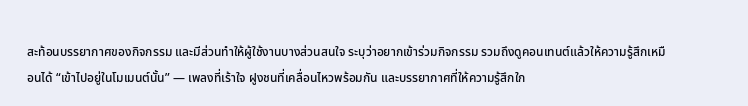สะท้อนบรรยากาศของกิจกรรม และมีส่วนทำให้ผู้ใช้งานบางส่วนสนใจ ระบุว่าอยากเข้าร่วมกิจกรรม รวมถึงดูคอนเทนต์แล้วให้ความรู้สึกเหมือนได้ “เข้าไปอยู่ในโมเมนต์นั้น” — เพลงที่เร้าใจ ฝูงชนที่เคลื่อนไหวพร้อมกัน และบรรยากาศที่ให้ความรู้สึกใก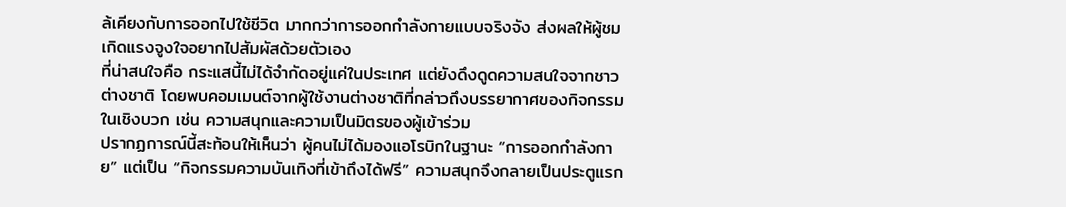ล้เคียงกับการออกไปใช้ชีวิต มากกว่าการออกกำลังกายแบบจริงจัง ส่งผลให้ผู้ชมเกิดแรงจูงใจอยากไปสัมผัสด้วยตัวเอง
ที่น่าสนใจคือ กระแสนี้ไม่ได้จำกัดอยู่แค่ในประเทศ แต่ยังดึงดูดความสนใจจากชาวต่างชาติ โดยพบคอมเมนต์จากผู้ใช้งานต่างชาติที่กล่าวถึงบรรยากาศของกิจกรรมในเชิงบวก เช่น ความสนุกและความเป็นมิตรของผู้เข้าร่วม
ปรากฏการณ์นี้สะท้อนให้เห็นว่า ผู้คนไม่ได้มองแอโรบิกในฐานะ “การออกกำลังกาย” แต่เป็น “กิจกรรมความบันเทิงที่เข้าถึงได้ฟรี” ความสนุกจึงกลายเป็นประตูแรก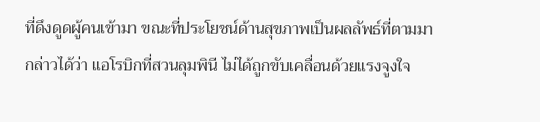ที่ดึงดูดผู้คนเข้ามา ขณะที่ประโยชน์ด้านสุขภาพเป็นผลลัพธ์ที่ตามมา กล่าวได้ว่า แอโรบิกที่สวนลุมพินี ไม่ได้ถูกขับเคลื่อนด้วยแรงจูงใจ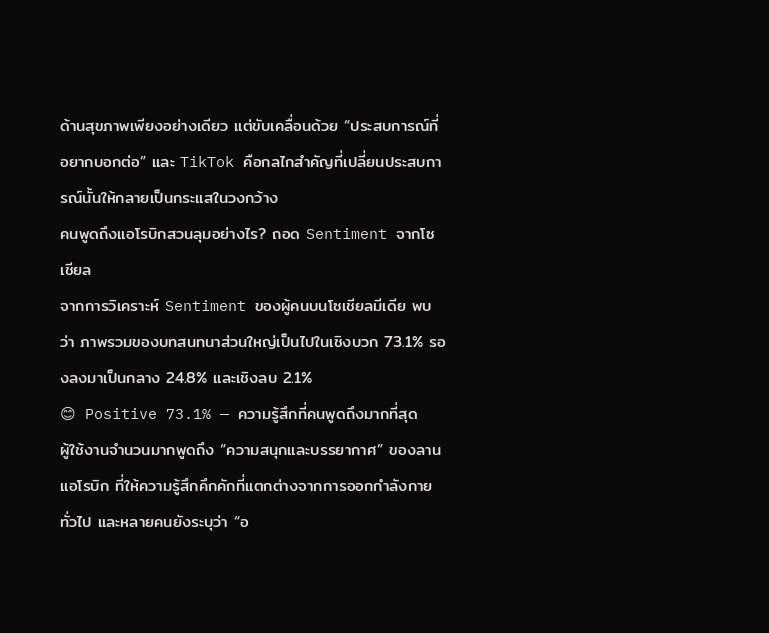ด้านสุขภาพเพียงอย่างเดียว แต่ขับเคลื่อนด้วย “ประสบการณ์ที่อยากบอกต่อ” และ TikTok คือกลไกสำคัญที่เปลี่ยนประสบการณ์นั้นให้กลายเป็นกระแสในวงกว้าง
คนพูดถึงแอโรบิกสวนลุมอย่างไร? ถอด Sentiment จากโซเชียล
จากการวิเคราะห์ Sentiment ของผู้คนบนโซเชียลมีเดีย พบว่า ภาพรวมของบทสนทนาส่วนใหญ่เป็นไปในเชิงบวก 73.1% รองลงมาเป็นกลาง 24.8% และเชิงลบ 2.1%
😊 Positive 73.1% — ความรู้สึกที่คนพูดถึงมากที่สุด
ผู้ใช้งานจำนวนมากพูดถึง “ความสนุกและบรรยากาศ” ของลานแอโรบิก ที่ให้ความรู้สึกคึกคักที่แตกต่างจากการออกกำลังกายทั่วไป และหลายคนยังระบุว่า “อ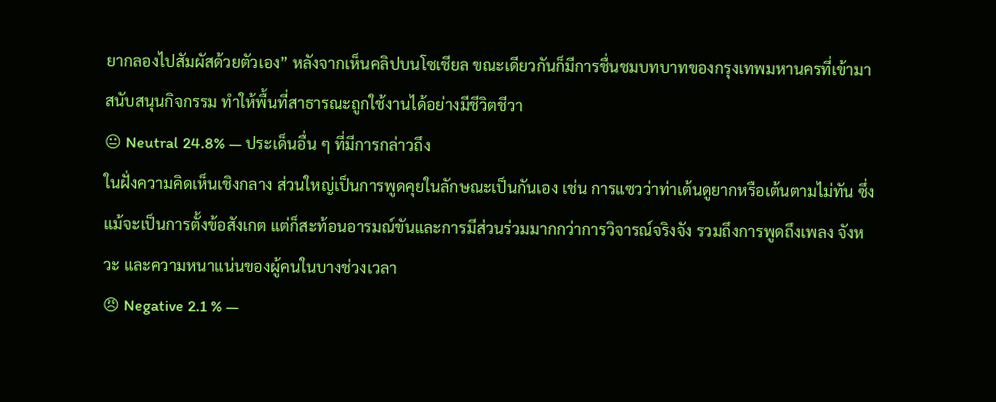ยากลองไปสัมผัสด้วยตัวเอง” หลังจากเห็นคลิปบนโซเชียล ขณะเดียวกันก็มีการชื่นชมบทบาทของกรุงเทพมหานครที่เข้ามาสนับสนุนกิจกรรม ทำให้พื้นที่สาธารณะถูกใช้งานได้อย่างมีชีวิตชีวา
😐 Neutral 24.8% — ประเด็นอื่น ๆ ที่มีการกล่าวถึง
ในฝั่งความคิดเห็นเชิงกลาง ส่วนใหญ่เป็นการพูดคุยในลักษณะเป็นกันเอง เช่น การแซวว่าท่าเต้นดูยากหรือเต้นตามไม่ทัน ซึ่งแม้จะเป็นการตั้งข้อสังเกต แต่ก็สะท้อนอารมณ์ขันและการมีส่วนร่วมมากกว่าการวิจารณ์จริงจัง รวมถึงการพูดถึงเพลง จังหวะ และความหนาแน่นของผู้คนในบางช่วงเวลา
😠 Negative 2.1 % —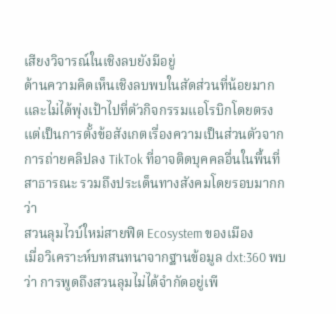เสียงวิจารณ์ในเชิงลบยังมีอยู่
ด้านความคิดเห็นเชิงลบพบในสัดส่วนที่น้อยมาก และไม่ได้พุ่งเป้าไปที่ตัวกิจกรรมแอโรบิกโดยตรง แต่เป็นการตั้งข้อสังเกตเรื่องความเป็นส่วนตัวจากการถ่ายคลิปลง TikTok ที่อาจติดบุคคลอื่นในพื้นที่สาธารณะ รวมถึงประเด็นทางสังคมโดยรอบมากกว่า
สวนลุมไวบ์ใหม่สายฟิต Ecosystem ของเมือง
เมื่อวิเคราะห์บทสนทนาจากฐานข้อมูล dxt:360 พบว่า การพูดถึงสวนลุมไม่ได้จำกัดอยู่เพี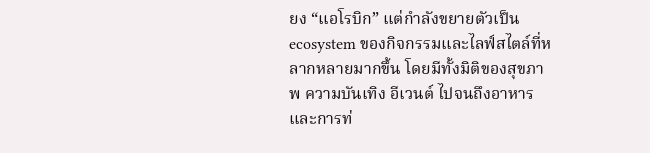ยง “แอโรบิก” แต่กำลังขยายตัวเป็น ecosystem ของกิจกรรมและไลฟ์สไตล์ที่หลากหลายมากขึ้น โดยมีทั้งมิติของสุขภาพ ความบันเทิง อีเวนต์ ไปจนถึงอาหารและการท่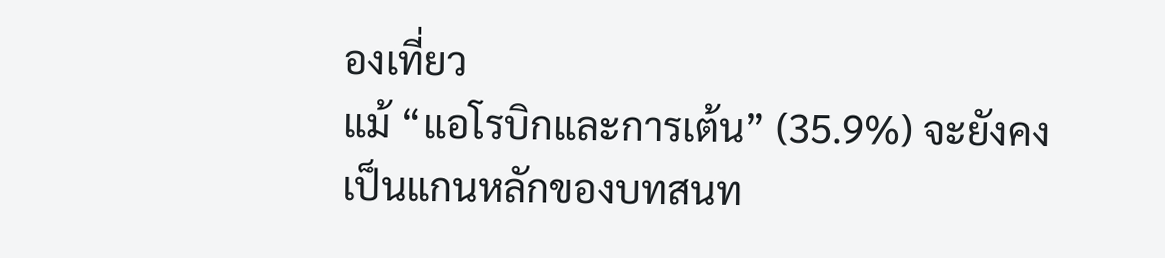องเที่ยว
แม้ “แอโรบิกและการเต้น” (35.9%) จะยังคงเป็นแกนหลักของบทสนท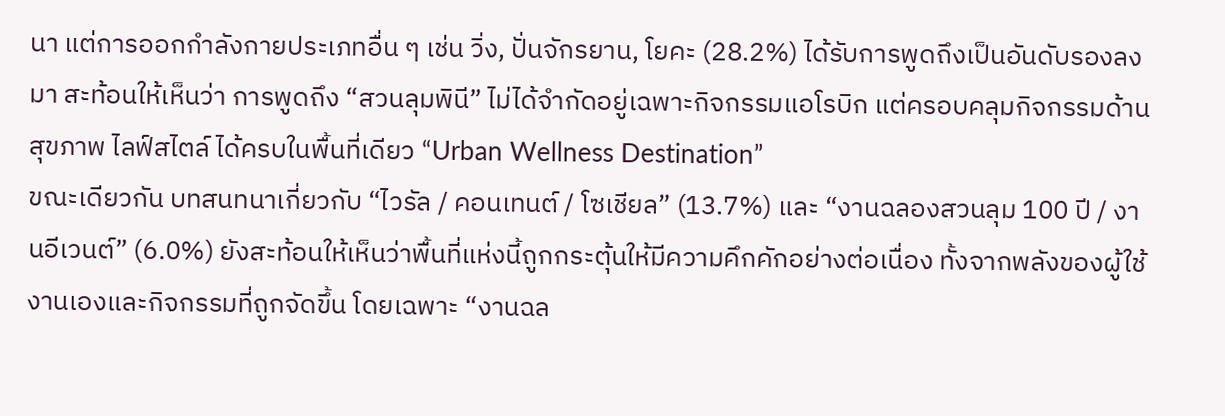นา แต่การออกกำลังกายประเภทอื่น ๆ เช่น วิ่ง, ปั่นจักรยาน, โยคะ (28.2%) ได้รับการพูดถึงเป็นอันดับรองลงมา สะท้อนให้เห็นว่า การพูดถึง “สวนลุมพินี” ไม่ได้จำกัดอยู่เฉพาะกิจกรรมแอโรบิก แต่ครอบคลุมกิจกรรมด้านสุขภาพ ไลฟ์สไตล์ ได้ครบในพื้นที่เดียว “Urban Wellness Destination”
ขณะเดียวกัน บทสนทนาเกี่ยวกับ “ไวรัล / คอนเทนต์ / โซเชียล” (13.7%) และ “งานฉลองสวนลุม 100 ปี / งานอีเวนต์” (6.0%) ยังสะท้อนให้เห็นว่าพื้นที่แห่งนี้ถูกกระตุ้นให้มีความคึกคักอย่างต่อเนื่อง ทั้งจากพลังของผู้ใช้งานเองและกิจกรรมที่ถูกจัดขึ้น โดยเฉพาะ “งานฉล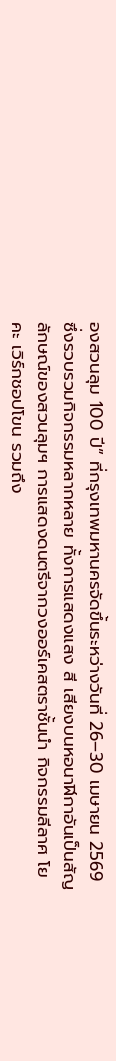องสวนลุม 100 ปี” ที่กรุงเทพมหานครจัดขึ้นระหว่างวันที่ 26–30 เมษายน 2569 ซึ่งรวบรวมกิจกรรมหลากหลาย ทั้งการแสดงแสง สี เสียงบนหอนาฬิกาอันเป็นสัญลักษณ์ของสวนลุมฯ การแสดงดนตรีจากวงออร์เคสตราชั้นนำ กิจกรรมลีลาศ โยคะ เวิร์กชอปโขน รวมถึง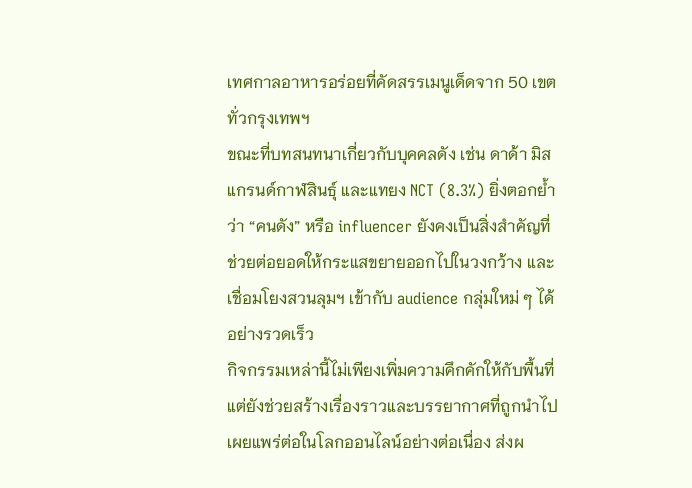เทศกาลอาหารอร่อยที่คัดสรรเมนูเด็ดจาก 50 เขตทั่วกรุงเทพฯ
ขณะที่บทสนทนาเกี่ยวกับบุคคลดัง เช่น ดาด้า มิสแกรนด์กาฬสินธุ์ และแทยง NCT (8.3%) ยิ่งตอกย้ำว่า “คนดัง” หรือ influencer ยังคงเป็นสิ่งสำคัญที่ช่วยต่อยอดให้กระแสขยายออกไปในวงกว้าง และเชื่อมโยงสวนลุมฯ เข้ากับ audience กลุ่มใหม่ ๆ ได้อย่างรวดเร็ว
กิจกรรมเหล่านี้ไม่เพียงเพิ่มความคึกคักให้กับพื้นที่ แต่ยังช่วยสร้างเรื่องราวและบรรยากาศที่ถูกนำไปเผยแพร่ต่อในโลกออนไลน์อย่างต่อเนื่อง ส่งผ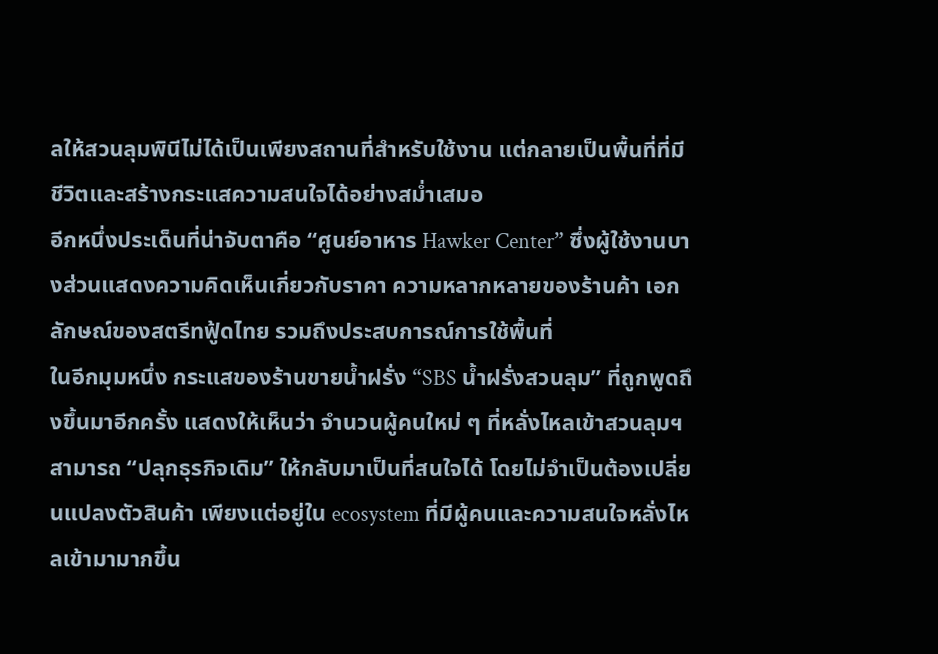ลให้สวนลุมพินีไม่ได้เป็นเพียงสถานที่สำหรับใช้งาน แต่กลายเป็นพื้นที่ที่มีชีวิตและสร้างกระแสความสนใจได้อย่างสม่ำเสมอ
อีกหนึ่งประเด็นที่น่าจับตาคือ “ศูนย์อาหาร Hawker Center” ซึ่งผู้ใช้งานบางส่วนแสดงความคิดเห็นเกี่ยวกับราคา ความหลากหลายของร้านค้า เอกลักษณ์ของสตรีทฟู้ดไทย รวมถึงประสบการณ์การใช้พื้นที่
ในอีกมุมหนึ่ง กระแสของร้านขายน้ำฝรั่ง “SBS น้ำฝรั่งสวนลุม” ที่ถูกพูดถึงขึ้นมาอีกครั้ง แสดงให้เห็นว่า จำนวนผู้คนใหม่ ๆ ที่หลั่งไหลเข้าสวนลุมฯ สามารถ “ปลุกธุรกิจเดิม” ให้กลับมาเป็นที่สนใจได้ โดยไม่จำเป็นต้องเปลี่ยนแปลงตัวสินค้า เพียงแต่อยู่ใน ecosystem ที่มีผู้คนและความสนใจหลั่งไหลเข้ามามากขึ้น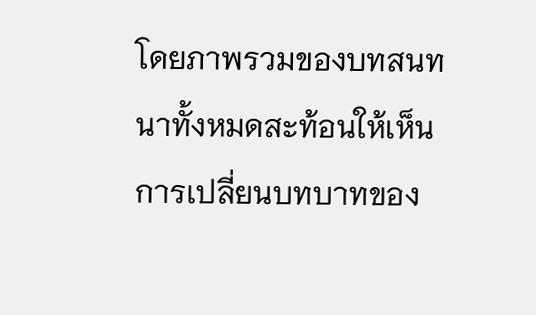โดยภาพรวมของบทสนทนาทั้งหมดสะท้อนให้เห็นการเปลี่ยนบทบาทของ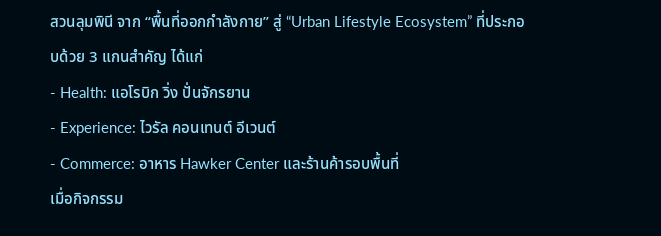สวนลุมพินี จาก “พื้นที่ออกกำลังกาย” สู่ “Urban Lifestyle Ecosystem” ที่ประกอบด้วย 3 แกนสำคัญ ได้แก่
- Health: แอโรบิก วิ่ง ปั่นจักรยาน
- Experience: ไวรัล คอนเทนต์ อีเวนต์
- Commerce: อาหาร Hawker Center และร้านค้ารอบพื้นที่
เมื่อกิจกรรม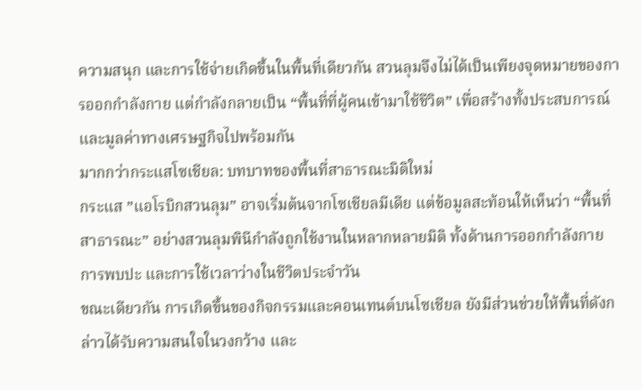ความสนุก และการใช้จ่ายเกิดขึ้นในพื้นที่เดียวกัน สวนลุมจึงไม่ได้เป็นเพียงจุดหมายของการออกกำลังกาย แต่กำลังกลายเป็น “พื้นที่ที่ผู้คนเข้ามาใช้ชีวิต” เพื่อสร้างทั้งประสบการณ์และมูลค่าทางเศรษฐกิจไปพร้อมกัน
มากกว่ากระแสโซเชียล: บทบาทของพื้นที่สาธารณะมิติใหม่
กระแส ”แอโรบิกสวนลุม” อาจเริ่มต้นจากโซเชียลมีเดีย แต่ข้อมูลสะท้อนให้เห็นว่า “พื้นที่สาธารณะ” อย่างสวนลุมพินีกำลังถูกใช้งานในหลากหลายมิติ ทั้งด้านการออกกำลังกาย การพบปะ และการใช้เวลาว่างในชีวิตประจำวัน
ขณะเดียวกัน การเกิดขึ้นของกิจกรรมและคอนเทนต์บนโซเชียล ยังมีส่วนช่วยให้พื้นที่ดังกล่าวได้รับความสนใจในวงกว้าง และ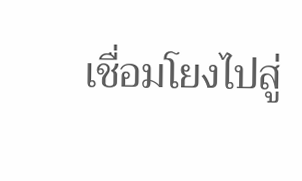เชื่อมโยงไปสู่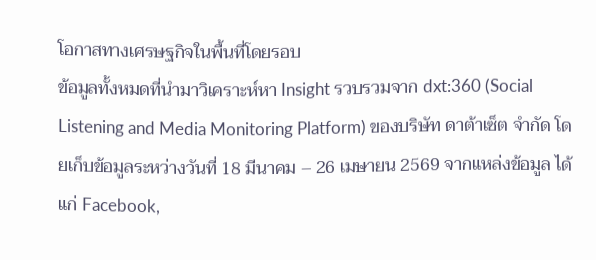โอกาสทางเศรษฐกิจในพื้นที่โดยรอบ
ข้อมูลทั้งหมดที่นำมาวิเคราะห์หา Insight รวบรวมจาก dxt:360 (Social Listening and Media Monitoring Platform) ของบริษัท ดาต้าเซ็ต จำกัด โดยเก็บข้อมูลระหว่างวันที่ 18 มีนาคม – 26 เมษายน 2569 จากแหล่งข้อมูล ได้แก่ Facebook,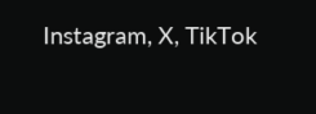Instagram, X, TikTok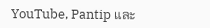YouTube, Pantip และ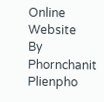Online Website
By Phornchanit Plienpho